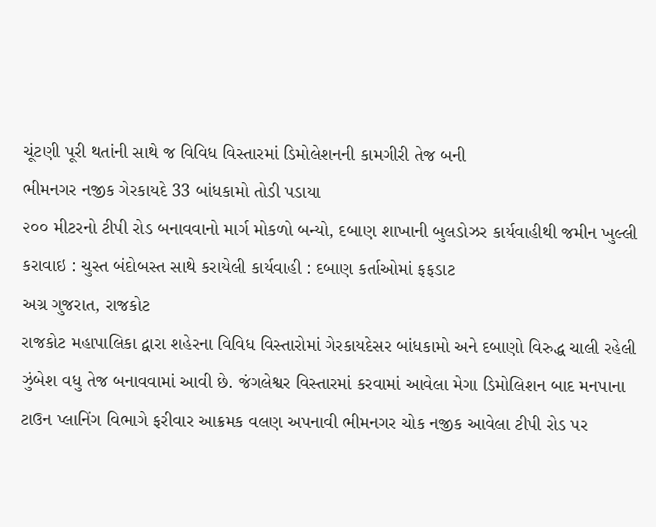ચૂંટણી પૂરી થતાંની સાથે જ વિવિધ વિસ્તારમાં ડિમોલેશનની કામગીરી તેજ બની
ભીમનગર નજીક ગેરકાયદે 33 બાંધકામો તોડી પડાયા
૨૦૦ મીટરનો ટીપી રોડ બનાવવાનો માર્ગ મોકળો બન્યો, દબાણ શાખાની બુલડોઝર કાર્યવાહીથી જમીન ખુલ્લી કરાવાઇ : ચુસ્ત બંદોબસ્ત સાથે કરાયેલી કાર્યવાહી : દબાણ કર્તાઓમાં ફફડાટ
અગ્ર ગુજરાત, રાજકોટ
રાજકોટ મહાપાલિકા દ્વારા શહેરના વિવિધ વિસ્તારોમાં ગેરકાયદેસર બાંધકામો અને દબાણો વિરુદ્ધ ચાલી રહેલી ઝુંબેશ વધુ તેજ બનાવવામાં આવી છે. જંગલેશ્વર વિસ્તારમાં કરવામાં આવેલા મેગા ડિમોલિશન બાદ મનપાના ટાઉન પ્લાનિંગ વિભાગે ફરીવાર આક્રમક વલણ અપનાવી ભીમનગર ચોક નજીક આવેલા ટીપી રોડ પર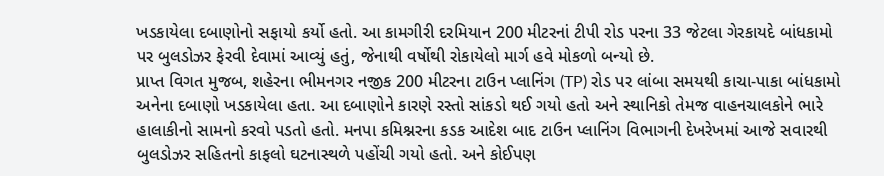ખડકાયેલા દબાણોનો સફાયો કર્યો હતો. આ કામગીરી દરમિયાન 200 મીટરનાં ટીપી રોડ પરના 33 જેટલા ગેરકાયદે બાંધકામો પર બુલડોઝર ફેરવી દેવામાં આવ્યું હતું, જેનાથી વર્ષોથી રોકાયેલો માર્ગ હવે મોકળો બન્યો છે.
પ્રાપ્ત વિગત મુજબ, શહેરના ભીમનગર નજીક 200 મીટરના ટાઉન પ્લાનિંગ (TP) રોડ પર લાંબા સમયથી કાચા-પાકા બાંધકામો અનેના દબાણો ખડકાયેલા હતા. આ દબાણોને કારણે રસ્તો સાંકડો થઈ ગયો હતો અને સ્થાનિકો તેમજ વાહનચાલકોને ભારે હાલાકીનો સામનો કરવો પડતો હતો. મનપા કમિશ્નરના કડક આદેશ બાદ ટાઉન પ્લાનિંગ વિભાગની દેખરેખમાં આજે સવારથી બુલડોઝર સહિતનો કાફલો ઘટનાસ્થળે પહોંચી ગયો હતો. અને કોઈપણ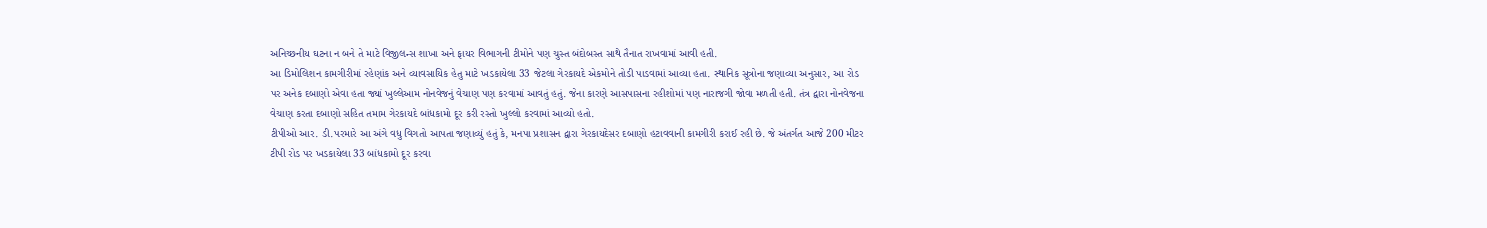અનિચ્છનીય ઘટના ન બને તે માટે વિજીલન્સ શાખા અને ફાયર વિભાગની ટીમોને પણ ચુસ્ત બંદોબસ્ત સાથે તૈનાત રાખવામાં આવી હતી.
આ ડિમોલિશન કામગીરીમાં રહેણાંક અને વ્યાવસાયિક હેતુ માટે ખડકાયેલા 33 જેટલા ગેરકાયદે એકમોને તોડી પાડવામાં આવ્યા હતા. સ્થાનિક સૂત્રોના જણાવ્યા અનુસાર, આ રોડ પર અનેક દબાણો એવા હતા જ્યાં ખુલ્લેઆમ નોનવેજનું વેચાણ પણ કરવામાં આવતું હતું. જેના કારણે આસપાસના રહીશોમાં પણ નારાજગી જોવા મળતી હતી. તંત્ર દ્વારા નોનવેજના વેચાણ કરતા દબાણો સહિત તમામ ગેરકાયદે બાંધકામો દૂર કરી રસ્તો ખુલ્લો કરવામાં આવ્યો હતો.
ટીપીઓ આર. ડી.પરમારે આ અંગે વધુ વિગતો આપતા જણાવ્યું હતું કે, મનપા પ્રશાસન દ્વારા ગેરકાયદેસર દબાણો હટાવવાની કામગીરી કરાઈ રહી છે. જે અંતર્ગત આજે 200 મીટર ટીપી રોડ પર ખડકાયેલા 33 બાંધકામો દૂર કરવા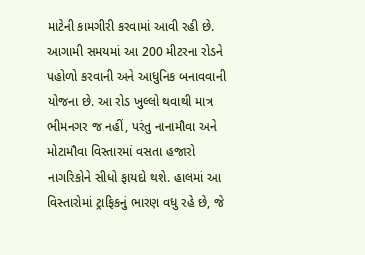માટેની કામગીરી કરવામાં આવી રહી છે. આગામી સમયમાં આ 200 મીટરના રોડને પહોળો કરવાની અને આધુનિક બનાવવાની યોજના છે. આ રોડ ખુલ્લો થવાથી માત્ર ભીમનગર જ નહીં, પરંતુ નાનામૌવા અને મોટામૌવા વિસ્તારમાં વસતા હજારો નાગરિકોને સીધો ફાયદો થશે. હાલમાં આ વિસ્તારોમાં ટ્રાફિકનું ભારણ વધુ રહે છે, જે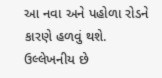આ નવા અને પહોળા રોડને કારણે હળવું થશે.
ઉલ્લેખનીય છે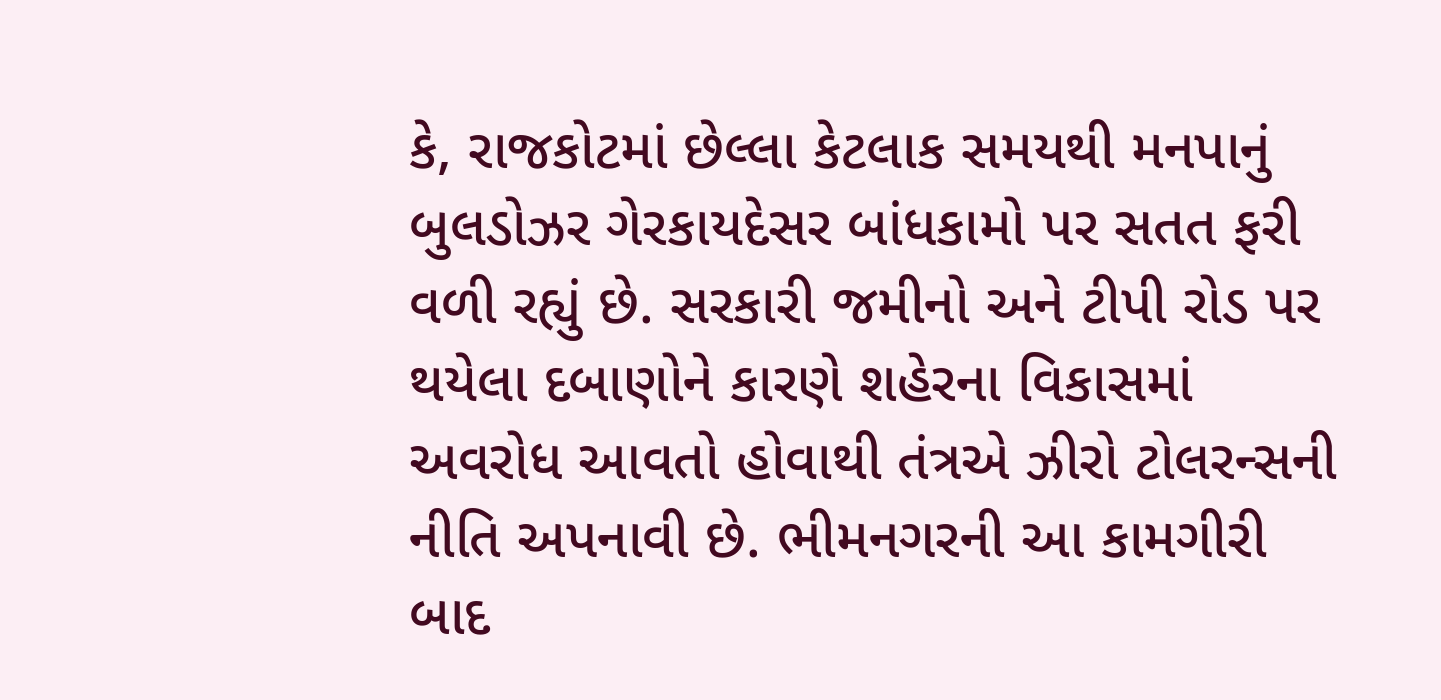કે, રાજકોટમાં છેલ્લા કેટલાક સમયથી મનપાનું બુલડોઝર ગેરકાયદેસર બાંધકામો પર સતત ફરી વળી રહ્યું છે. સરકારી જમીનો અને ટીપી રોડ પર થયેલા દબાણોને કારણે શહેરના વિકાસમાં અવરોધ આવતો હોવાથી તંત્રએ ઝીરો ટોલરન્સની નીતિ અપનાવી છે. ભીમનગરની આ કામગીરી બાદ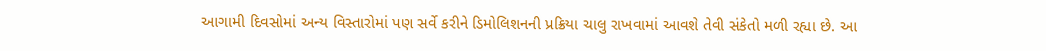આગામી દિવસોમાં અન્ય વિસ્તારોમાં પણ સર્વે કરીને ડિમોલિશનની પ્રક્રિયા ચાલુ રાખવામાં આવશે તેવી સંકેતો મળી રહ્યા છે. આ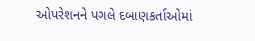ઓપરેશનને પગલે દબાણકર્તાઓમાં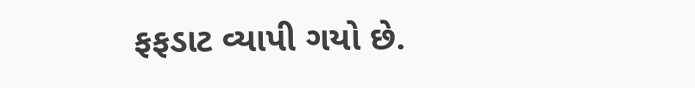ફફડાટ વ્યાપી ગયો છે.